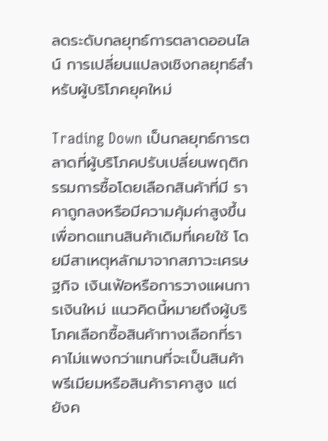ลดระดับกลยุทธ์การตลาดออนไลน์ การเปลี่ยนแปลงเชิงกลยุทธ์สำหรับผู้บริโภคยุคใหม่

Trading Down เป็นกลยุทธ์การตลาดที่ผู้บริโภคปรับเปลี่ยนพฤติกรรมการซื้อโดยเลือกสินค้าที่มี ราคาถูกลงหรือมีความคุ้มค่าสูงขึ้นเพื่อทดแทนสินค้าเดิมที่เคยใช้ โดยมีสาเหตุหลักมาจากสภาวะเศรษฐกิจ เงินเฟ้อหรือการวางแผนการเงินใหม่ แนวคิดนี้หมายถึงผู้บริโภคเลือกซื้อสินค้าทางเลือกที่ราคาไม่แพงกว่าแทนที่จะเป็นสินค้าพรีเมียมหรือสินค้าราคาสูง แต่ยังค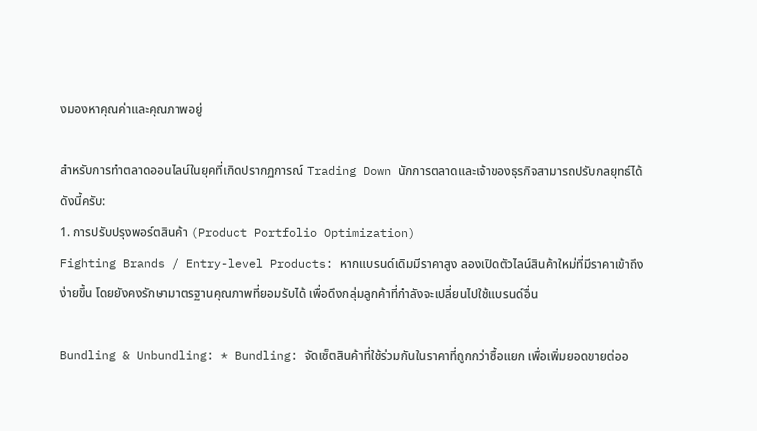งมองหาคุณค่าและคุณภาพอยู่

สำหรับการทำตลาดออนไลน์ในยุคที่เกิดปรากฏการณ์ Trading Down นักการตลาดและเจ้าของธุรกิจสามารถปรับกลยุทธ์ได้ดังนี้ครับ:
1. การปรับปรุงพอร์ตสินค้า (Product Portfolio Optimization)
Fighting Brands / Entry-level Products: หากแบรนด์เดิมมีราคาสูง ลองเปิดตัวไลน์สินค้าใหม่ที่มีราคาเข้าถึงง่ายขึ้น โดยยังคงรักษามาตรฐานคุณภาพที่ยอมรับได้ เพื่อดึงกลุ่มลูกค้าที่กำลังจะเปลี่ยนไปใช้แบรนด์อื่น

Bundling & Unbundling: * Bundling: จัดเซ็ตสินค้าที่ใช้ร่วมกันในราคาที่ถูกกว่าซื้อแยก เพื่อเพิ่มยอดขายต่ออ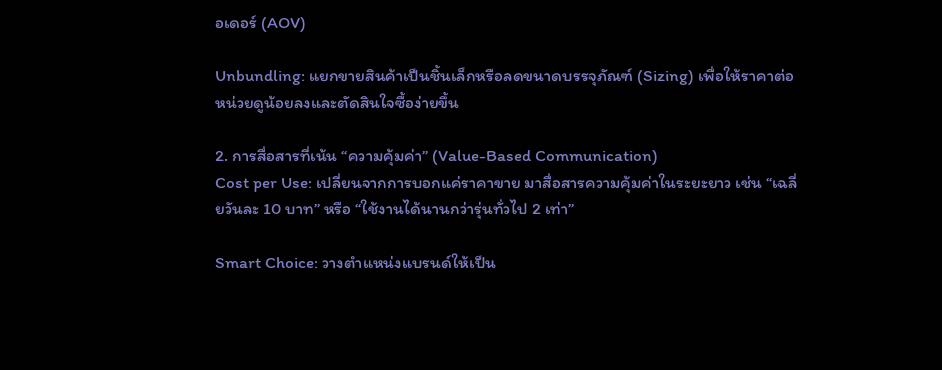อเดอร์ (AOV)

Unbundling: แยกขายสินค้าเป็นชิ้นเล็กหรือลดขนาดบรรจุภัณฑ์ (Sizing) เพื่อให้ราคาต่อหน่วยดูน้อยลงและตัดสินใจซื้อง่ายขึ้น

2. การสื่อสารที่เน้น “ความคุ้มค่า” (Value-Based Communication)
Cost per Use: เปลี่ยนจากการบอกแค่ราคาขาย มาสื่อสารความคุ้มค่าในระยะยาว เช่น “เฉลี่ยวันละ 10 บาท” หรือ “ใช้งานได้นานกว่ารุ่นทั่วไป 2 เท่า”

Smart Choice: วางตำแหน่งแบรนด์ให้เป็น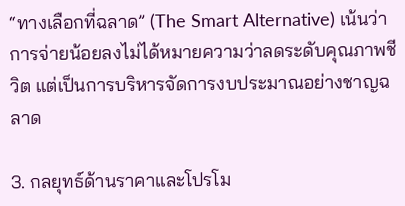“ทางเลือกที่ฉลาด” (The Smart Alternative) เน้นว่าการจ่ายน้อยลงไม่ได้หมายความว่าลดระดับคุณภาพชีวิต แต่เป็นการบริหารจัดการงบประมาณอย่างชาญฉลาด

3. กลยุทธ์ด้านราคาและโปรโม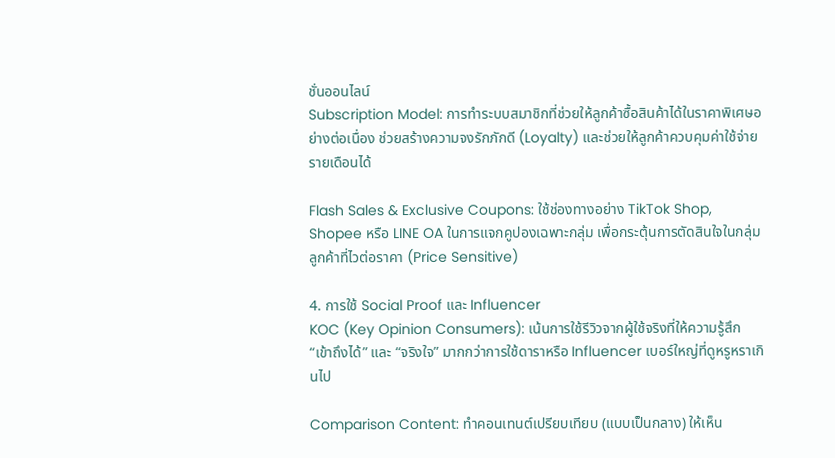ชั่นออนไลน์
Subscription Model: การทำระบบสมาชิกที่ช่วยให้ลูกค้าซื้อสินค้าได้ในราคาพิเศษอย่างต่อเนื่อง ช่วยสร้างความจงรักภักดี (Loyalty) และช่วยให้ลูกค้าควบคุมค่าใช้จ่ายรายเดือนได้

Flash Sales & Exclusive Coupons: ใช้ช่องทางอย่าง TikTok Shop, Shopee หรือ LINE OA ในการแจกคูปองเฉพาะกลุ่ม เพื่อกระตุ้นการตัดสินใจในกลุ่มลูกค้าที่ไวต่อราคา (Price Sensitive)

4. การใช้ Social Proof และ Influencer
KOC (Key Opinion Consumers): เน้นการใช้รีวิวจากผู้ใช้จริงที่ให้ความรู้สึก “เข้าถึงได้” และ “จริงใจ” มากกว่าการใช้ดาราหรือ Influencer เบอร์ใหญ่ที่ดูหรูหราเกินไป

Comparison Content: ทำคอนเทนต์เปรียบเทียบ (แบบเป็นกลาง) ให้เห็น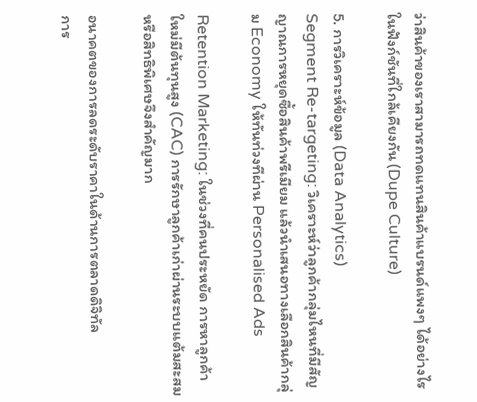ว่าสินค้าของเราสามารถทดแทนสินค้าแบรนด์แพงๆ ได้อย่างไรในฟังก์ชันที่ใกล้เคียงกัน (Dupe Culture)

5. การวิเคราะห์ข้อมูล (Data Analytics)
Segment Re-targeting: วิเคราะห์ว่าลูกค้ากลุ่มไหนที่มีสัญญาณการหยุดซื้อสินค้าพรีเมียม แล้วนำเสนอทางเลือกสินค้ากลุ่ม Economy ให้ทันท่วงทีผ่าน Personalised Ads

Retention Marketing: ในช่วงที่คนประหยัด การหาลูกค้าใหม่มีต้นทุนสูง (CAC) การรักษาลูกค้าเก่าผ่านระบบแต้มสะสมหรือสิทธิพิเศษจึงสำคัญมาก

อนาคตของการลดระดับราคาในด้านการตลาดดิจิทัล
การ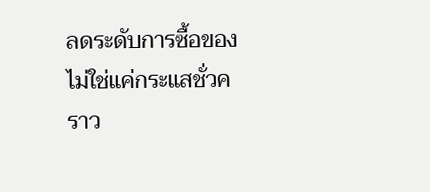ลดระดับการซื้อของไม่ใช่แค่กระแสชั่วคราว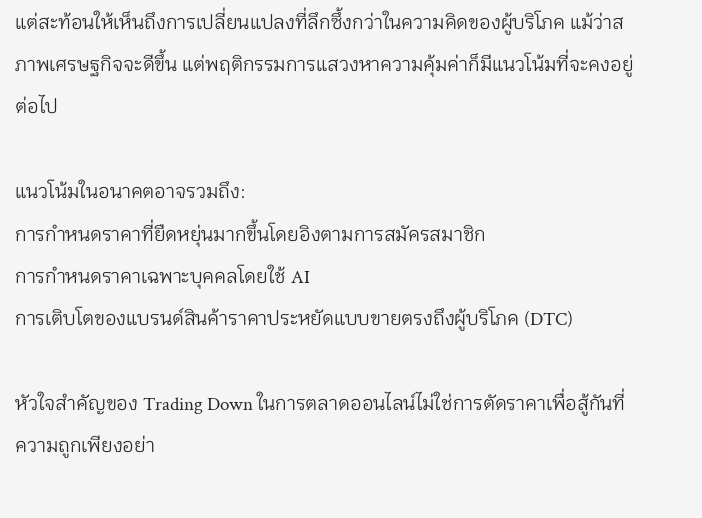แต่สะท้อนให้เห็นถึงการเปลี่ยนแปลงที่ลึกซึ้งกว่าในความคิดของผู้บริโภค แม้ว่าสภาพเศรษฐกิจจะดีขึ้น แต่พฤติกรรมการแสวงหาความคุ้มค่าก็มีแนวโน้มที่จะคงอยู่ต่อไป

แนวโน้มในอนาคตอาจรวมถึง:
การกำหนดราคาที่ยืดหยุ่นมากขึ้นโดยอิงตามการสมัครสมาชิก
การกำหนดราคาเฉพาะบุคคลโดยใช้ AI
การเติบโตของแบรนด์สินค้าราคาประหยัดแบบขายตรงถึงผู้บริโภค (DTC)

หัวใจสำคัญของ Trading Down ในการตลาดออนไลน์ไม่ใช่การตัดราคาเพื่อสู้กันที่ความถูกเพียงอย่า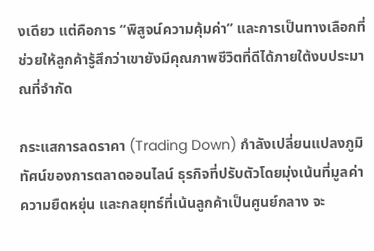งเดียว แต่คือการ “พิสูจน์ความคุ้มค่า” และการเป็นทางเลือกที่ช่วยให้ลูกค้ารู้สึกว่าเขายังมีคุณภาพชีวิตที่ดีได้ภายใต้งบประมาณที่จำกัด

กระแสการลดราคา (Trading Down) กำลังเปลี่ยนแปลงภูมิทัศน์ของการตลาดออนไลน์ ธุรกิจที่ปรับตัวโดยมุ่งเน้นที่มูลค่า ความยืดหยุ่น และกลยุทธ์ที่เน้นลูกค้าเป็นศูนย์กลาง จะ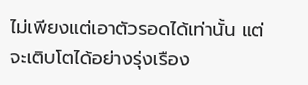ไม่เพียงแต่เอาตัวรอดได้เท่านั้น แต่จะเติบโตได้อย่างรุ่งเรือง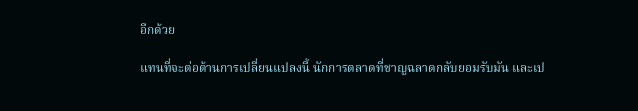อีกด้วย

แทนที่จะต่อต้านการเปลี่ยนแปลงนี้ นักการตลาดที่ชาญฉลาดกลับยอมรับมัน และเป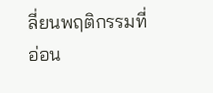ลี่ยนพฤติกรรมที่อ่อน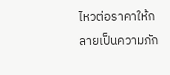ไหวต่อราคาให้กลายเป็นความภัก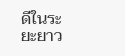ดีในระยะยาว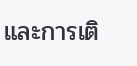และการเติ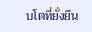บโตที่ยั่งยืน